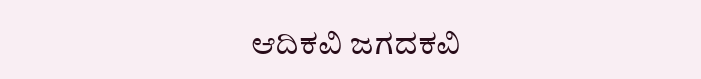ಆದಿಕವಿ ಜಗದಕವಿ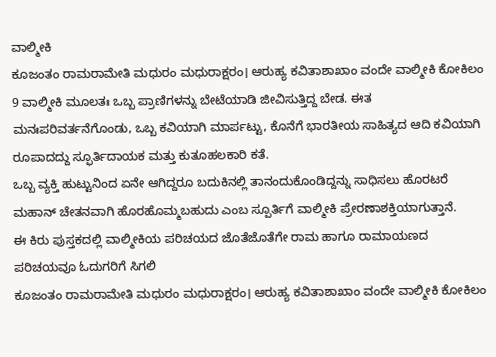ವಾಲ್ಮೀಕಿ
ಕೂಜಂತಂ ರಾಮರಾಮೇತಿ ಮಧುರಂ ಮಧುರಾಕ್ಷರಂ। ಆರುಹ್ಯ ಕವಿತಾಶಾಖಾಂ ವಂದೇ ವಾಲ್ಮೀಕಿ ಕೋಕಿಲಂ
9 ವಾಲ್ಮೀಕಿ ಮೂಲತಃ ಒಬ್ಬ ಪ್ರಾಣಿಗಳನ್ನು ಬೇಟೆಯಾಡಿ ಜೀವಿಸುತ್ತಿದ್ದ ಬೇಡ. ಈತ ಮನಃಪರಿವರ್ತನೆಗೊಂಡು, ಒಬ್ಬ ಕವಿಯಾಗಿ ಮಾರ್ಪಟ್ಟು, ಕೊನೆಗೆ ಭಾರತೀಯ ಸಾಹಿತ್ಯದ ಆದಿ ಕವಿಯಾಗಿ ರೂಪಾದದ್ದು ಸ್ಫೂರ್ತಿದಾಯಕ ಮತ್ತು ಕುತೂಹಲಕಾರಿ ಕತೆ.
ಒಬ್ಬ ವ್ಯಕ್ತಿ ಹುಟ್ಟುನಿಂದ ಏನೇ ಆಗಿದ್ದರೂ ಬದುಕಿನಲ್ಲಿ ತಾನಂದುಕೊಂಡಿದ್ದನ್ನು ಸಾಧಿಸಲು ಹೊರಟರೆ ಮಹಾನ್ ಚೇತನವಾಗಿ ಹೊರಹೊಮ್ಮಬಹುದು ಎಂಬ ಸ್ಪೂರ್ತಿಗೆ ವಾಲ್ಮೀಕಿ ಪ್ರೇರಣಾಶಕ್ತಿಯಾಗುತ್ತಾನೆ.
ಈ ಕಿರು ಪುಸ್ತಕದಲ್ಲಿ ವಾಲ್ಮೀಕಿಯ ಪರಿಚಯದ ಜೊತೆಜೊತೆಗೇ ರಾಮ ಹಾಗೂ ರಾಮಾಯಣದ ಪರಿಚಯವೂ ಓದುಗರಿಗೆ ಸಿಗಲಿ
ಕೂಜಂತಂ ರಾಮರಾಮೇತಿ ಮಧುರಂ ಮಧುರಾಕ್ಷರಂ। ಆರುಹ್ಯ ಕವಿತಾಶಾಖಾಂ ವಂದೇ ವಾಲ್ಮೀಕಿ ಕೋಕಿಲಂ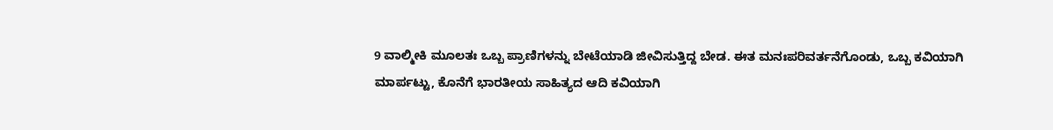9 ವಾಲ್ಮೀಕಿ ಮೂಲತಃ ಒಬ್ಬ ಪ್ರಾಣಿಗಳನ್ನು ಬೇಟೆಯಾಡಿ ಜೀವಿಸುತ್ತಿದ್ದ ಬೇಡ. ಈತ ಮನಃಪರಿವರ್ತನೆಗೊಂಡು, ಒಬ್ಬ ಕವಿಯಾಗಿ ಮಾರ್ಪಟ್ಟು, ಕೊನೆಗೆ ಭಾರತೀಯ ಸಾಹಿತ್ಯದ ಆದಿ ಕವಿಯಾಗಿ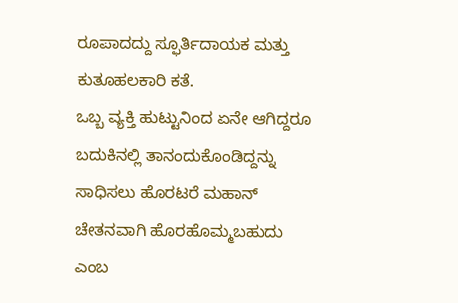ರೂಪಾದದ್ದು ಸ್ಫೂರ್ತಿದಾಯಕ ಮತ್ತು ಕುತೂಹಲಕಾರಿ ಕತೆ.
ಒಬ್ಬ ವ್ಯಕ್ತಿ ಹುಟ್ಟುನಿಂದ ಏನೇ ಆಗಿದ್ದರೂ ಬದುಕಿನಲ್ಲಿ ತಾನಂದುಕೊಂಡಿದ್ದನ್ನು ಸಾಧಿಸಲು ಹೊರಟರೆ ಮಹಾನ್ ಚೇತನವಾಗಿ ಹೊರಹೊಮ್ಮಬಹುದು ಎಂಬ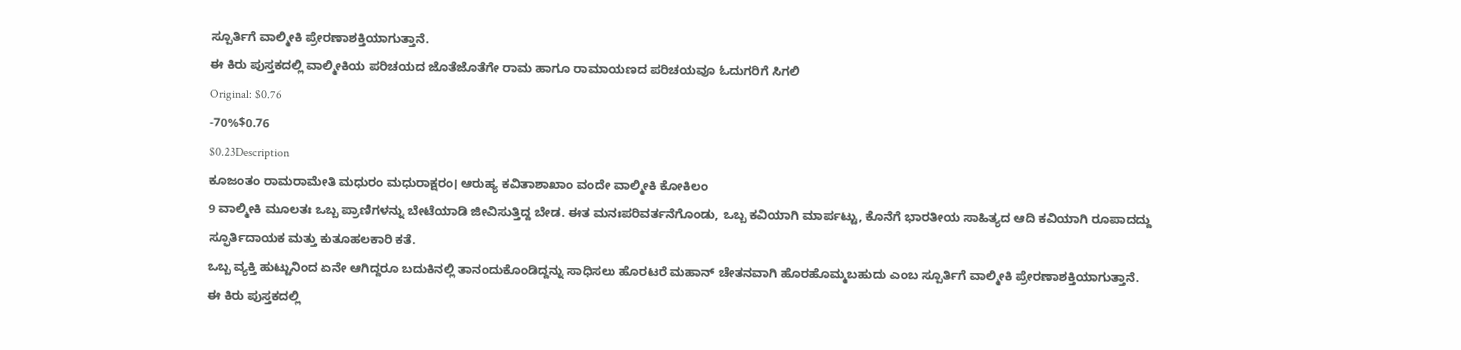ಸ್ಪೂರ್ತಿಗೆ ವಾಲ್ಮೀಕಿ ಪ್ರೇರಣಾಶಕ್ತಿಯಾಗುತ್ತಾನೆ.
ಈ ಕಿರು ಪುಸ್ತಕದಲ್ಲಿ ವಾಲ್ಮೀಕಿಯ ಪರಿಚಯದ ಜೊತೆಜೊತೆಗೇ ರಾಮ ಹಾಗೂ ರಾಮಾಯಣದ ಪರಿಚಯವೂ ಓದುಗರಿಗೆ ಸಿಗಲಿ
Original: $0.76
-70%$0.76
$0.23Description
ಕೂಜಂತಂ ರಾಮರಾಮೇತಿ ಮಧುರಂ ಮಧುರಾಕ್ಷರಂ। ಆರುಹ್ಯ ಕವಿತಾಶಾಖಾಂ ವಂದೇ ವಾಲ್ಮೀಕಿ ಕೋಕಿಲಂ
9 ವಾಲ್ಮೀಕಿ ಮೂಲತಃ ಒಬ್ಬ ಪ್ರಾಣಿಗಳನ್ನು ಬೇಟೆಯಾಡಿ ಜೀವಿಸುತ್ತಿದ್ದ ಬೇಡ. ಈತ ಮನಃಪರಿವರ್ತನೆಗೊಂಡು, ಒಬ್ಬ ಕವಿಯಾಗಿ ಮಾರ್ಪಟ್ಟು, ಕೊನೆಗೆ ಭಾರತೀಯ ಸಾಹಿತ್ಯದ ಆದಿ ಕವಿಯಾಗಿ ರೂಪಾದದ್ದು ಸ್ಫೂರ್ತಿದಾಯಕ ಮತ್ತು ಕುತೂಹಲಕಾರಿ ಕತೆ.
ಒಬ್ಬ ವ್ಯಕ್ತಿ ಹುಟ್ಟುನಿಂದ ಏನೇ ಆಗಿದ್ದರೂ ಬದುಕಿನಲ್ಲಿ ತಾನಂದುಕೊಂಡಿದ್ದನ್ನು ಸಾಧಿಸಲು ಹೊರಟರೆ ಮಹಾನ್ ಚೇತನವಾಗಿ ಹೊರಹೊಮ್ಮಬಹುದು ಎಂಬ ಸ್ಪೂರ್ತಿಗೆ ವಾಲ್ಮೀಕಿ ಪ್ರೇರಣಾಶಕ್ತಿಯಾಗುತ್ತಾನೆ.
ಈ ಕಿರು ಪುಸ್ತಕದಲ್ಲಿ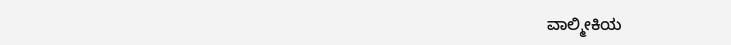ವಾಲ್ಮೀಕಿಯ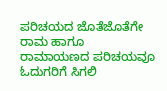ಪರಿಚಯದ ಜೊತೆಜೊತೆಗೇ ರಾಮ ಹಾಗೂ ರಾಮಾಯಣದ ಪರಿಚಯವೂ ಓದುಗರಿಗೆ ಸಿಗಲಿ